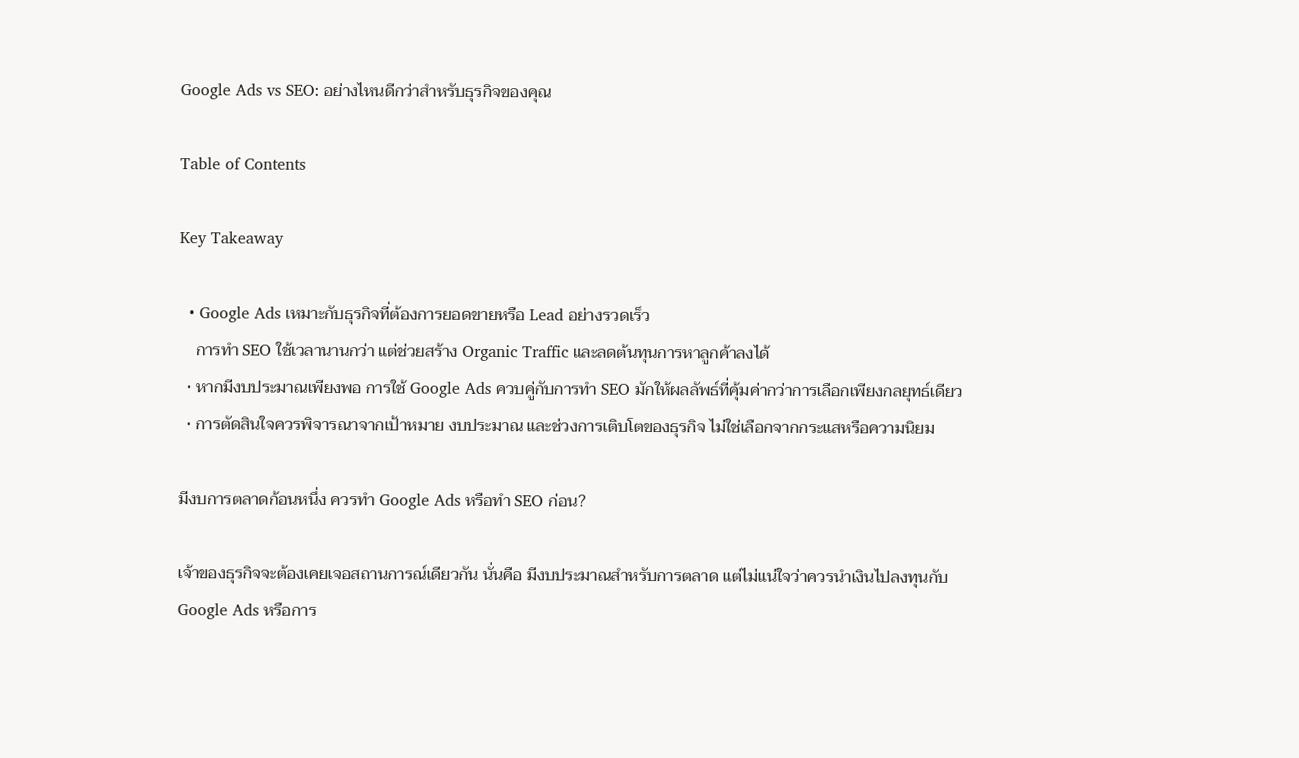Google Ads vs SEO: อย่างไหนดีกว่าสำหรับธุรกิจของคุณ

Table of Contents

Key Takeaway

  • Google Ads เหมาะกับธุรกิจที่ต้องการยอดขายหรือ Lead อย่างรวดเร็ว
    การทำ SEO ใช้เวลานานกว่า แต่ช่วยสร้าง Organic Traffic และลดต้นทุนการหาลูกค้าลงได้
  • หากมีงบประมาณเพียงพอ การใช้ Google Ads ควบคู่กับการทำ SEO มักให้ผลลัพธ์ที่คุ้มค่ากว่าการเลือกเพียงกลยุทธ์เดียว
  • การตัดสินใจควรพิจารณาจากเป้าหมาย งบประมาณ และช่วงการเติบโตของธุรกิจ ไม่ใช่เลือกจากกระแสหรือความนิยม

มีงบการตลาดก้อนหนึ่ง ควรทำ Google Ads หรือทำ SEO ก่อน?

เจ้าของธุรกิจจะต้องเคยเจอสถานการณ์เดียวกัน นั่นคือ มีงบประมาณสำหรับการตลาด แต่ไม่แน่ใจว่าควรนำเงินไปลงทุนกับ Google Ads หรือการ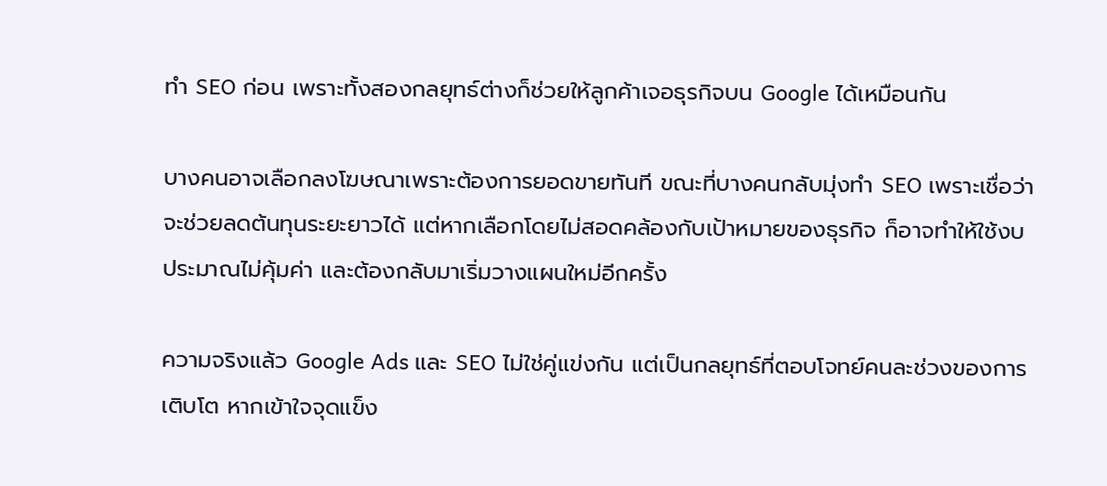ทำ SEO ก่อน เพราะทั้งสองกลยุทธ์ต่างก็ช่วยให้ลูกค้าเจอธุรกิจบน Google ได้เหมือนกัน

บางคนอาจเลือกลงโฆษณาเพราะต้องการยอดขายทันที ขณะที่บางคนกลับมุ่งทำ SEO เพราะเชื่อว่าจะช่วยลดต้นทุนระยะยาวได้ แต่หากเลือกโดยไม่สอดคล้องกับเป้าหมายของธุรกิจ ก็อาจทำให้ใช้งบประมาณไม่คุ้มค่า และต้องกลับมาเริ่มวางแผนใหม่อีกครั้ง

ความจริงแล้ว Google Ads และ SEO ไม่ใช่คู่แข่งกัน แต่เป็นกลยุทธ์ที่ตอบโจทย์คนละช่วงของการเติบโต หากเข้าใจจุดแข็ง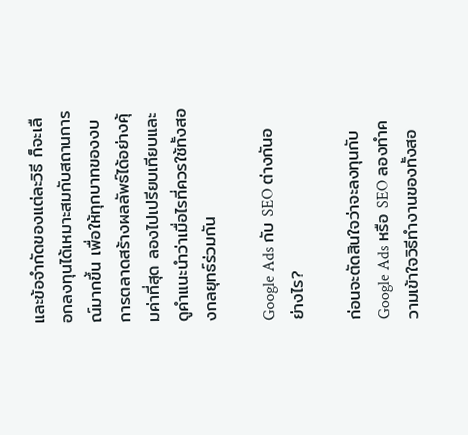และข้อจำกัดของแต่ละวิธี ก็จะเลือกลงทุนได้เหมาะสมกับสถานการณ์มากขึ้น เพื่อให้ทุกบาทของงบการตลาดสร้างผลลัพธ์ได้อย่างคุ้มค่าที่สุด ลองไปเปรียบเทียบและดูคำแนะนำว่าเมื่อไรที่ควรใช้ทั้งสองกลยุทธ์ร่วมกัน

Google Ads กับ SEO ต่างกันอย่างไร?

ก่อนจะตัดสินใจว่าจะลงทุนกับ Google Ads หรือ SEO ลองทำความเข้าใจวิธีทำงานของทั้งสอ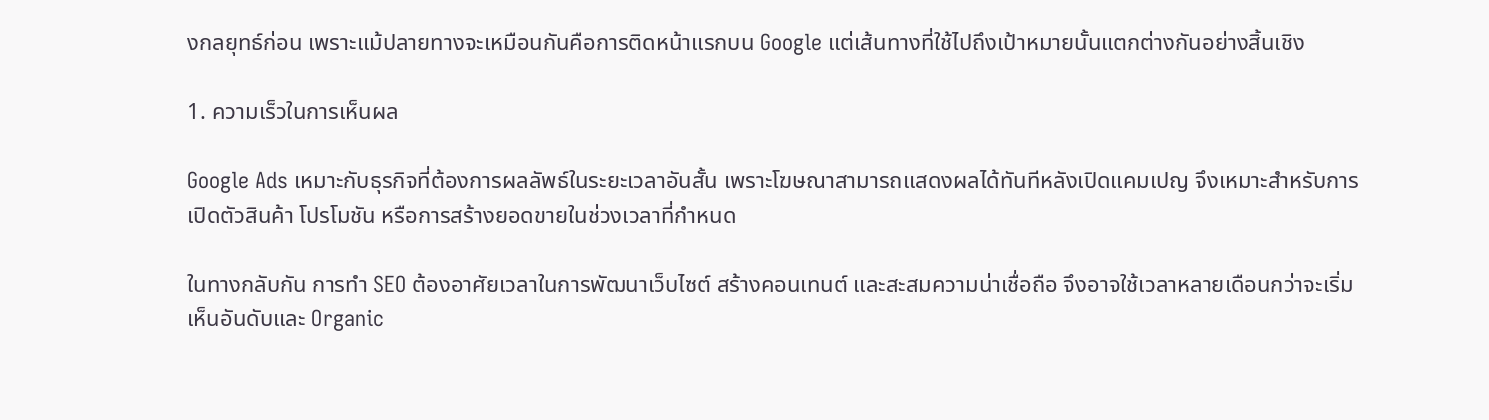งกลยุทธ์ก่อน เพราะแม้ปลายทางจะเหมือนกันคือการติดหน้าแรกบน Google แต่เส้นทางที่ใช้ไปถึงเป้าหมายนั้นแตกต่างกันอย่างสิ้นเชิง

1. ความเร็วในการเห็นผล

Google Ads เหมาะกับธุรกิจที่ต้องการผลลัพธ์ในระยะเวลาอันสั้น เพราะโฆษณาสามารถแสดงผลได้ทันทีหลังเปิดแคมเปญ จึงเหมาะสำหรับการเปิดตัวสินค้า โปรโมชัน หรือการสร้างยอดขายในช่วงเวลาที่กำหนด

ในทางกลับกัน การทำ SEO ต้องอาศัยเวลาในการพัฒนาเว็บไซต์ สร้างคอนเทนต์ และสะสมความน่าเชื่อถือ จึงอาจใช้เวลาหลายเดือนกว่าจะเริ่มเห็นอันดับและ Organic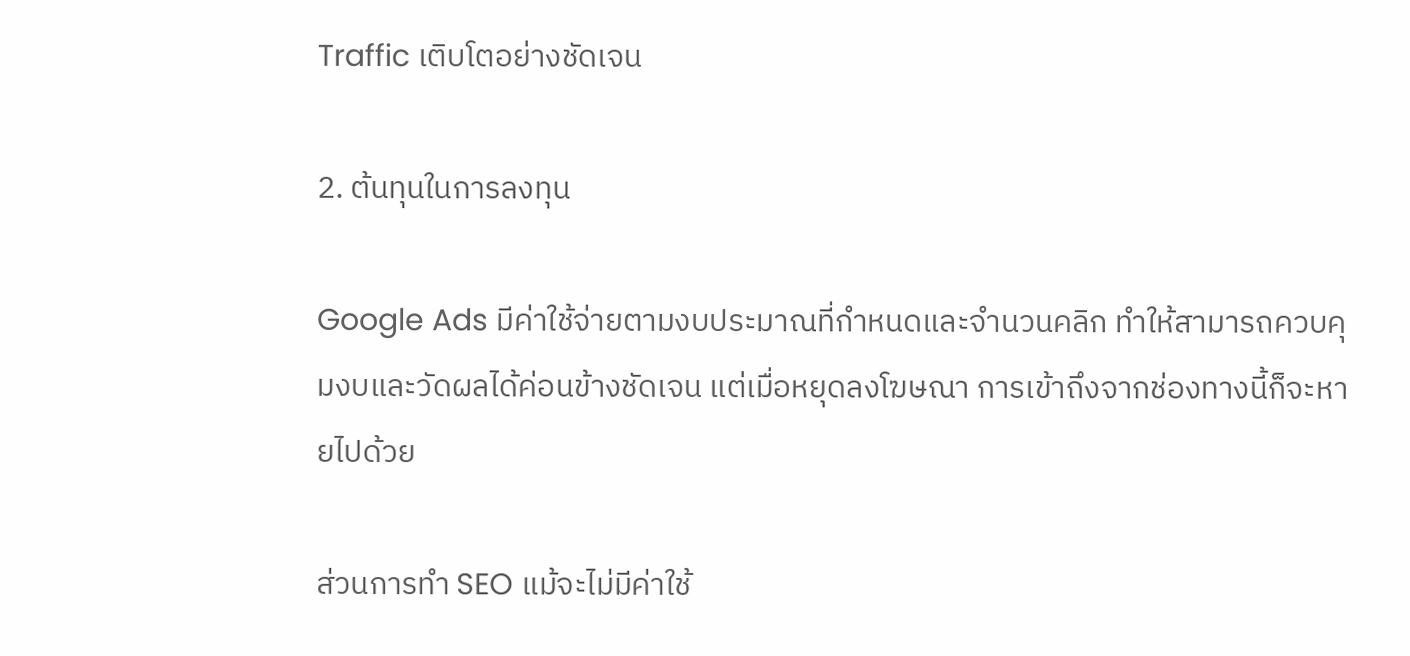Traffic เติบโตอย่างชัดเจน

2. ต้นทุนในการลงทุน

Google Ads มีค่าใช้จ่ายตามงบประมาณที่กำหนดและจำนวนคลิก ทำให้สามารถควบคุมงบและวัดผลได้ค่อนข้างชัดเจน แต่เมื่อหยุดลงโฆษณา การเข้าถึงจากช่องทางนี้ก็จะหายไปด้วย

ส่วนการทำ SEO แม้จะไม่มีค่าใช้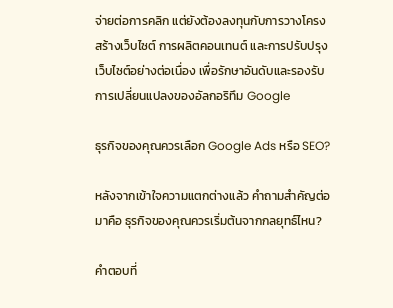จ่ายต่อการคลิก แต่ยังต้องลงทุนกับการวางโครงสร้างเว็บไซต์ การผลิตคอนเทนต์ และการปรับปรุงเว็บไซต์อย่างต่อเนื่อง เพื่อรักษาอันดับและรองรับการเปลี่ยนแปลงของอัลกอริทึม Google

ธุรกิจของคุณควรเลือก Google Ads หรือ SEO?

หลังจากเข้าใจความแตกต่างแล้ว คำถามสำคัญต่อมาคือ ธุรกิจของคุณควรเริ่มต้นจากกลยุทธ์ไหน?

คำตอบที่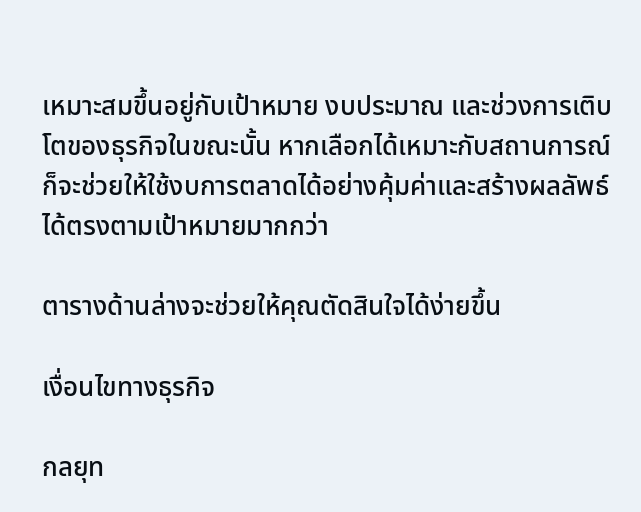เหมาะสมขึ้นอยู่กับเป้าหมาย งบประมาณ และช่วงการเติบโตของธุรกิจในขณะนั้น หากเลือกได้เหมาะกับสถานการณ์ ก็จะช่วยให้ใช้งบการตลาดได้อย่างคุ้มค่าและสร้างผลลัพธ์ได้ตรงตามเป้าหมายมากกว่า

ตารางด้านล่างจะช่วยให้คุณตัดสินใจได้ง่ายขึ้น

เงื่อนไขทางธุรกิจ

กลยุท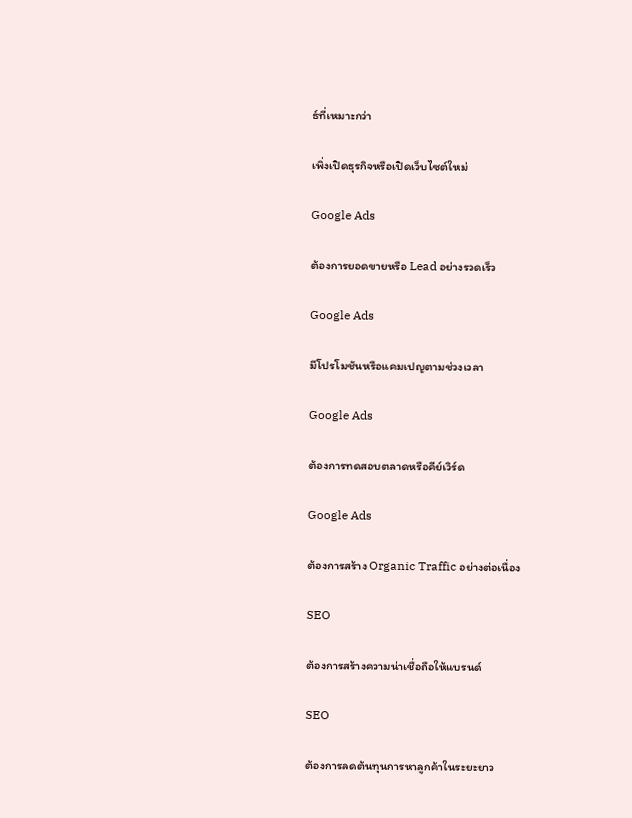ธ์ที่เหมาะกว่า

เพิ่งเปิดธุรกิจหรือเปิดเว็บไซต์ใหม่

Google Ads

ต้องการยอดขายหรือ Lead อย่างรวดเร็ว

Google Ads

มีโปรโมชันหรือแคมเปญตามช่วงเวลา

Google Ads

ต้องการทดสอบตลาดหรือคีย์เวิร์ด

Google Ads

ต้องการสร้าง Organic Traffic อย่างต่อเนื่อง

SEO

ต้องการสร้างความน่าเชื่อถือให้แบรนด์

SEO

ต้องการลดต้นทุนการหาลูกค้าในระยะยาว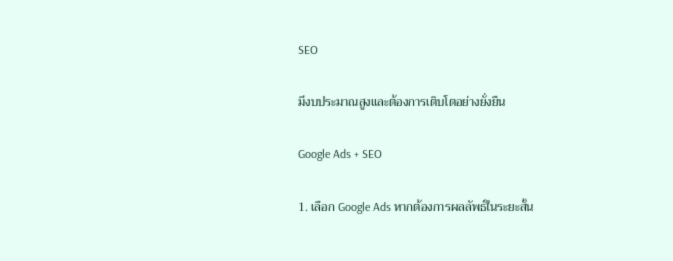SEO

มีงบประมาณสูงและต้องการเติบโตอย่างยั่งยืน

Google Ads + SEO

1. เลือก Google Ads หากต้องการผลลัพธ์ในระยะสั้น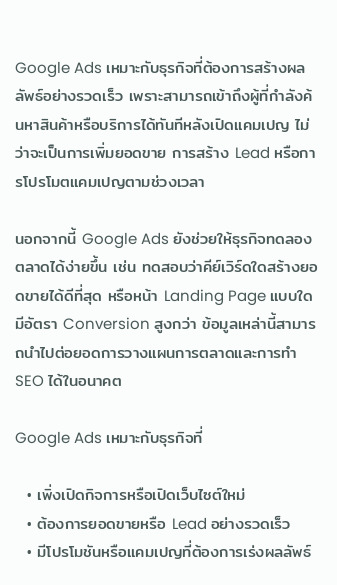Google Ads เหมาะกับธุรกิจที่ต้องการสร้างผลลัพธ์อย่างรวดเร็ว เพราะสามารถเข้าถึงผู้ที่กำลังค้นหาสินค้าหรือบริการได้ทันทีหลังเปิดแคมเปญ ไม่ว่าจะเป็นการเพิ่มยอดขาย การสร้าง Lead หรือการโปรโมตแคมเปญตามช่วงเวลา

นอกจากนี้ Google Ads ยังช่วยให้ธุรกิจทดลองตลาดได้ง่ายขึ้น เช่น ทดสอบว่าคีย์เวิร์ดใดสร้างยอดขายได้ดีที่สุด หรือหน้า Landing Page แบบใดมีอัตรา Conversion สูงกว่า ข้อมูลเหล่านี้สามารถนำไปต่อยอดการวางแผนการตลาดและการทำ SEO ได้ในอนาคต

Google Ads เหมาะกับธุรกิจที่

  • เพิ่งเปิดกิจการหรือเปิดเว็บไซต์ใหม่
  • ต้องการยอดขายหรือ Lead อย่างรวดเร็ว
  • มีโปรโมชันหรือแคมเปญที่ต้องการเร่งผลลัพธ์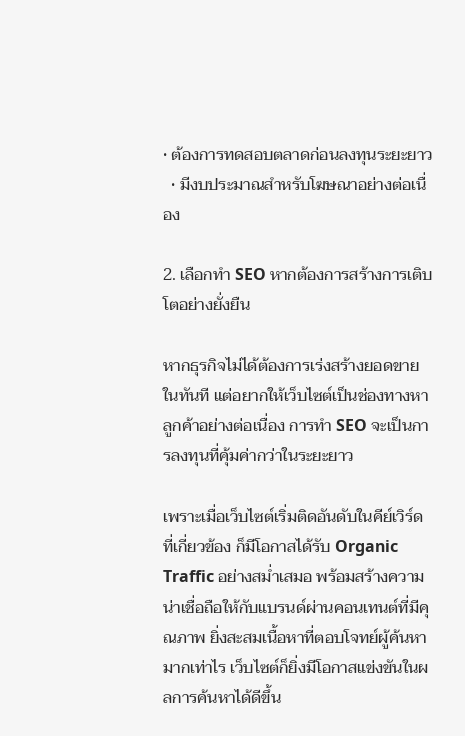• ต้องการทดสอบตลาดก่อนลงทุนระยะยาว
  • มีงบประมาณสำหรับโฆษณาอย่างต่อเนื่อง

2. เลือกทำ SEO หากต้องการสร้างการเติบโตอย่างยั่งยืน

หากธุรกิจไม่ได้ต้องการเร่งสร้างยอดขายในทันที แต่อยากให้เว็บไซต์เป็นช่องทางหาลูกค้าอย่างต่อเนื่อง การทำ SEO จะเป็นการลงทุนที่คุ้มค่ากว่าในระยะยาว

เพราะเมื่อเว็บไซต์เริ่มติดอันดับในคีย์เวิร์ดที่เกี่ยวข้อง ก็มีโอกาสได้รับ Organic Traffic อย่างสม่ำเสมอ พร้อมสร้างความน่าเชื่อถือให้กับแบรนด์ผ่านคอนเทนต์ที่มีคุณภาพ ยิ่งสะสมเนื้อหาที่ตอบโจทย์ผู้ค้นหามากเท่าไร เว็บไซต์ก็ยิ่งมีโอกาสแข่งขันในผลการค้นหาได้ดีขึ้น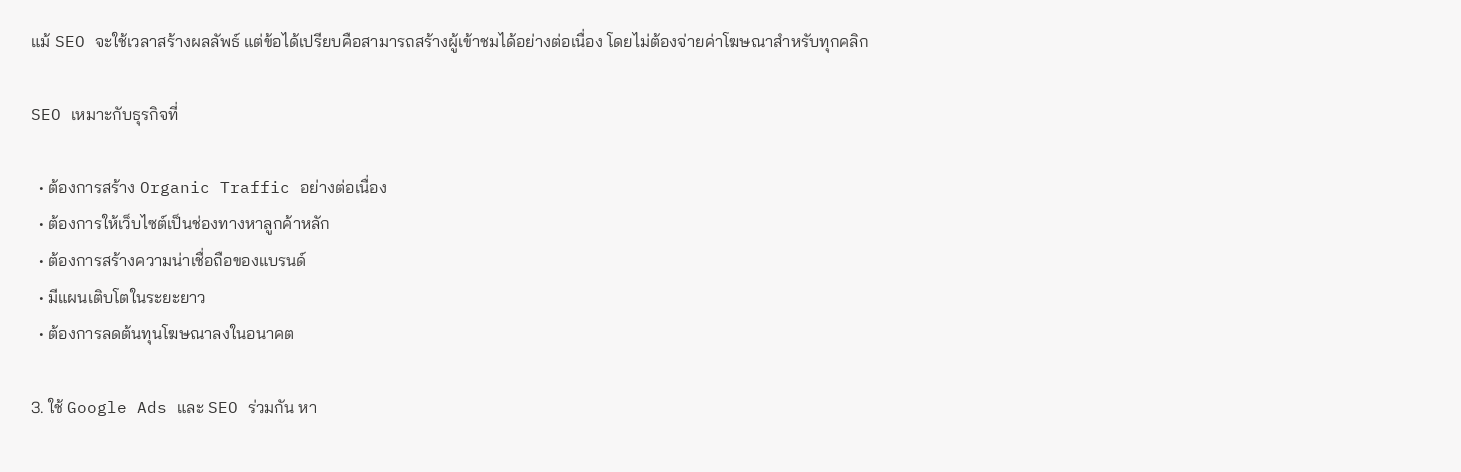แม้ SEO จะใช้เวลาสร้างผลลัพธ์ แต่ข้อได้เปรียบคือสามารถสร้างผู้เข้าชมได้อย่างต่อเนื่อง โดยไม่ต้องจ่ายค่าโฆษณาสำหรับทุกคลิก

SEO เหมาะกับธุรกิจที่

  • ต้องการสร้าง Organic Traffic อย่างต่อเนื่อง
  • ต้องการให้เว็บไซต์เป็นช่องทางหาลูกค้าหลัก
  • ต้องการสร้างความน่าเชื่อถือของแบรนด์
  • มีแผนเติบโตในระยะยาว
  • ต้องการลดต้นทุนโฆษณาลงในอนาคต

3. ใช้ Google Ads และ SEO ร่วมกัน หา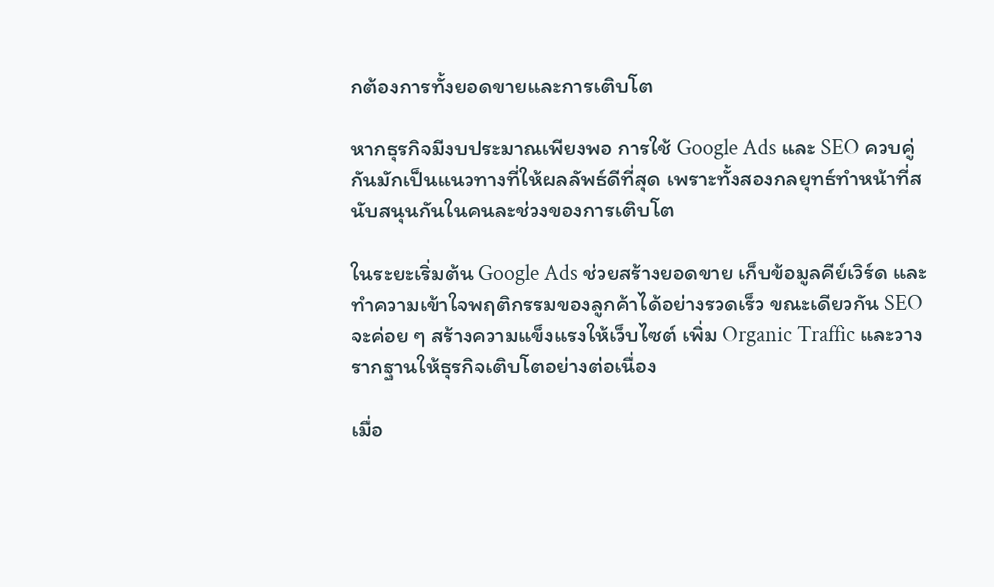กต้องการทั้งยอดขายและการเติบโต

หากธุรกิจมีงบประมาณเพียงพอ การใช้ Google Ads และ SEO ควบคู่กันมักเป็นแนวทางที่ให้ผลลัพธ์ดีที่สุด เพราะทั้งสองกลยุทธ์ทำหน้าที่สนับสนุนกันในคนละช่วงของการเติบโต

ในระยะเริ่มต้น Google Ads ช่วยสร้างยอดขาย เก็บข้อมูลคีย์เวิร์ด และทำความเข้าใจพฤติกรรมของลูกค้าได้อย่างรวดเร็ว ขณะเดียวกัน SEO จะค่อย ๆ สร้างความแข็งแรงให้เว็บไซต์ เพิ่ม Organic Traffic และวางรากฐานให้ธุรกิจเติบโตอย่างต่อเนื่อง

เมื่อ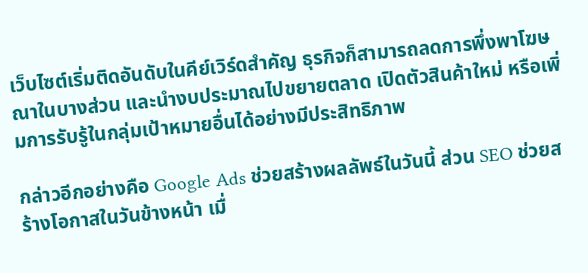เว็บไซต์เริ่มติดอันดับในคีย์เวิร์ดสำคัญ ธุรกิจก็สามารถลดการพึ่งพาโฆษณาในบางส่วน และนำงบประมาณไปขยายตลาด เปิดตัวสินค้าใหม่ หรือเพิ่มการรับรู้ในกลุ่มเป้าหมายอื่นได้อย่างมีประสิทธิภาพ

กล่าวอีกอย่างคือ Google Ads ช่วยสร้างผลลัพธ์ในวันนี้ ส่วน SEO ช่วยสร้างโอกาสในวันข้างหน้า เมื่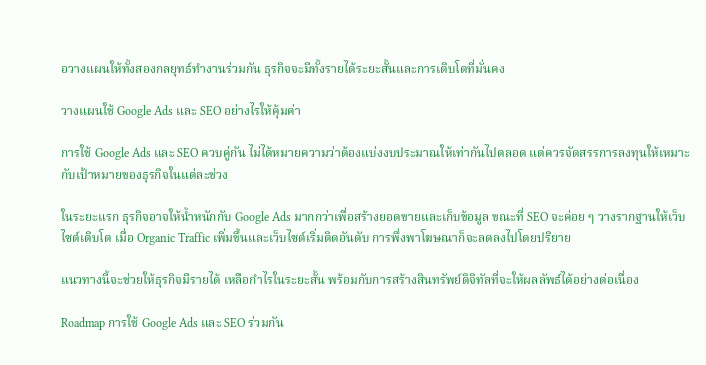อวางแผนให้ทั้งสองกลยุทธ์ทำงานร่วมกัน ธุรกิจจะมีทั้งรายได้ระยะสั้นและการเติบโตที่มั่นคง

วางแผนใช้ Google Ads และ SEO อย่างไรให้คุ้มค่า

การใช้ Google Ads และ SEO ควบคู่กัน ไม่ได้หมายความว่าต้องแบ่งงบประมาณให้เท่ากันไปตลอด แต่ควรจัดสรรการลงทุนให้เหมาะกับเป้าหมายของธุรกิจในแต่ละช่วง

ในระยะแรก ธุรกิจอาจให้น้ำหนักกับ Google Ads มากกว่าเพื่อสร้างยอดขายและเก็บข้อมูล ขณะที่ SEO จะค่อย ๆ วางรากฐานให้เว็บไซต์เติบโต เมื่อ Organic Traffic เพิ่มขึ้นและเว็บไซต์เริ่มติดอันดับ การพึ่งพาโฆษณาก็จะลดลงไปโดยปริยาย

แนวทางนี้จะช่วยให้ธุรกิจมีรายได้ เหลือกำไรในระยะสั้น พร้อมกับการสร้างสินทรัพย์ดิจิทัลที่จะให้ผลลัพธ์ได้อย่างต่อเนื่อง

Roadmap การใช้ Google Ads และ SEO ร่วมกัน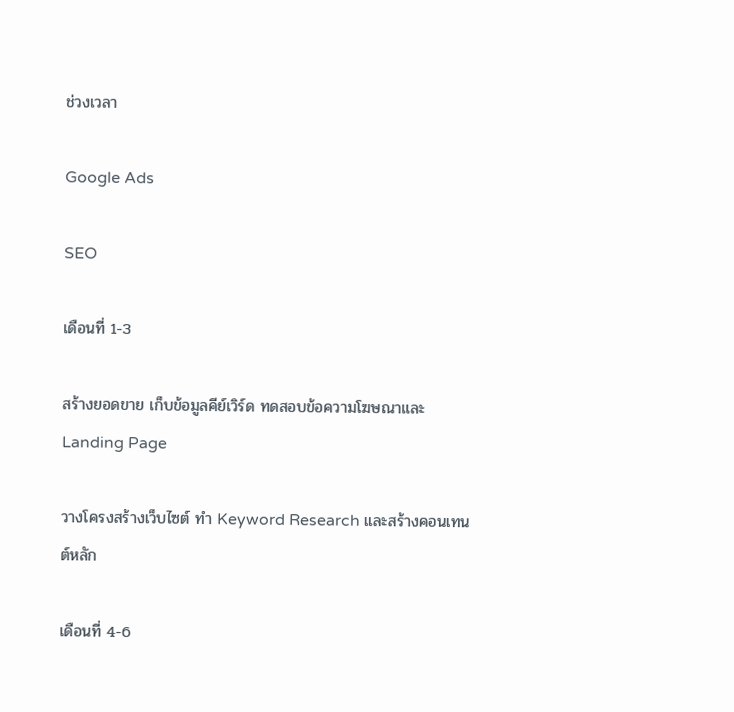ช่วงเวลา

Google Ads

SEO

เดือนที่ 1-3

สร้างยอดขาย เก็บข้อมูลคีย์เวิร์ด ทดสอบข้อความโฆษณาและ Landing Page

วางโครงสร้างเว็บไซต์ ทำ Keyword Research และสร้างคอนเทนต์หลัก

เดือนที่ 4-6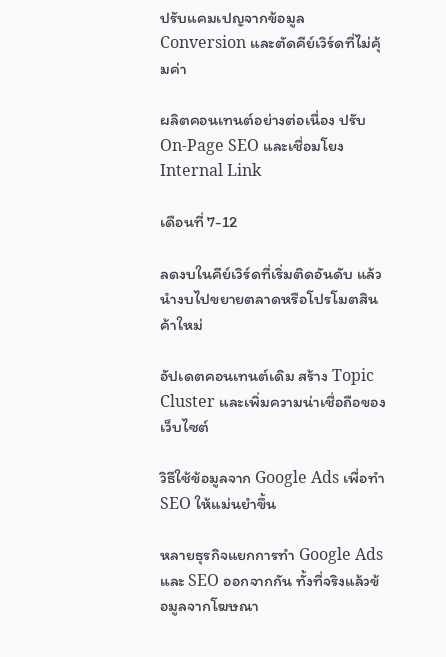ปรับแคมเปญจากข้อมูล Conversion และตัดคีย์เวิร์ดที่ไม่คุ้มค่า

ผลิตคอนเทนต์อย่างต่อเนื่อง ปรับ On-Page SEO และเชื่อมโยง Internal Link

เดือนที่ 7-12

ลดงบในคีย์เวิร์ดที่เริ่มติดอันดับ แล้วนำงบไปขยายตลาดหรือโปรโมตสินค้าใหม่

อัปเดตคอนเทนต์เดิม สร้าง Topic Cluster และเพิ่มความน่าเชื่อถือของเว็บไซต์

วิธีใช้ข้อมูลจาก Google Ads เพื่อทำ SEO ให้แม่นยำขึ้น

หลายธุรกิจแยกการทำ Google Ads และ SEO ออกจากกัน ทั้งที่จริงแล้วข้อมูลจากโฆษณา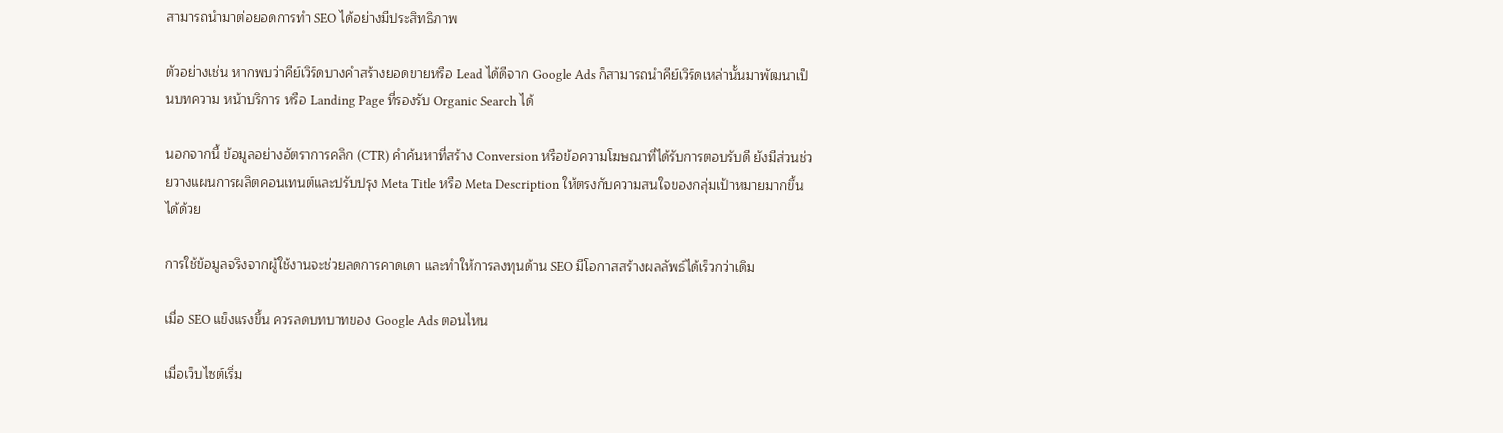สามารถนำมาต่อยอดการทำ SEO ได้อย่างมีประสิทธิภาพ

ตัวอย่างเช่น หากพบว่าคีย์เวิร์ดบางคำสร้างยอดขายหรือ Lead ได้ดีจาก Google Ads ก็สามารถนำคีย์เวิร์ดเหล่านั้นมาพัฒนาเป็นบทความ หน้าบริการ หรือ Landing Page ที่รองรับ Organic Search ได้

นอกจากนี้ ข้อมูลอย่างอัตราการคลิก (CTR) คำค้นหาที่สร้าง Conversion หรือข้อความโฆษณาที่ได้รับการตอบรับดี ยังมีส่วนช่วยวางแผนการผลิตคอนเทนต์และปรับปรุง Meta Title หรือ Meta Description ให้ตรงกับความสนใจของกลุ่มเป้าหมายมากขึ้นได้ด้วย

การใช้ข้อมูลจริงจากผู้ใช้งานจะช่วยลดการคาดเดา และทำให้การลงทุนด้าน SEO มีโอกาสสร้างผลลัพธ์ได้เร็วกว่าเดิม

เมื่อ SEO แข็งแรงขึ้น ควรลดบทบาทของ Google Ads ตอนไหน

เมื่อเว็บไซต์เริ่ม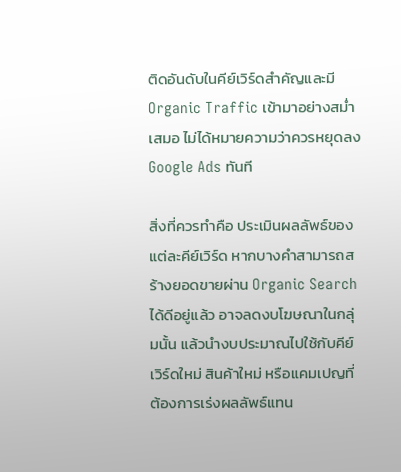ติดอันดับในคีย์เวิร์ดสำคัญและมี Organic Traffic เข้ามาอย่างสม่ำเสมอ ไม่ได้หมายความว่าควรหยุดลง Google Ads ทันที

สิ่งที่ควรทำคือ ประเมินผลลัพธ์ของแต่ละคีย์เวิร์ด หากบางคำสามารถสร้างยอดขายผ่าน Organic Search ได้ดีอยู่แล้ว อาจลดงบโฆษณาในกลุ่มนั้น แล้วนำงบประมาณไปใช้กับคีย์เวิร์ดใหม่ สินค้าใหม่ หรือแคมเปญที่ต้องการเร่งผลลัพธ์แทน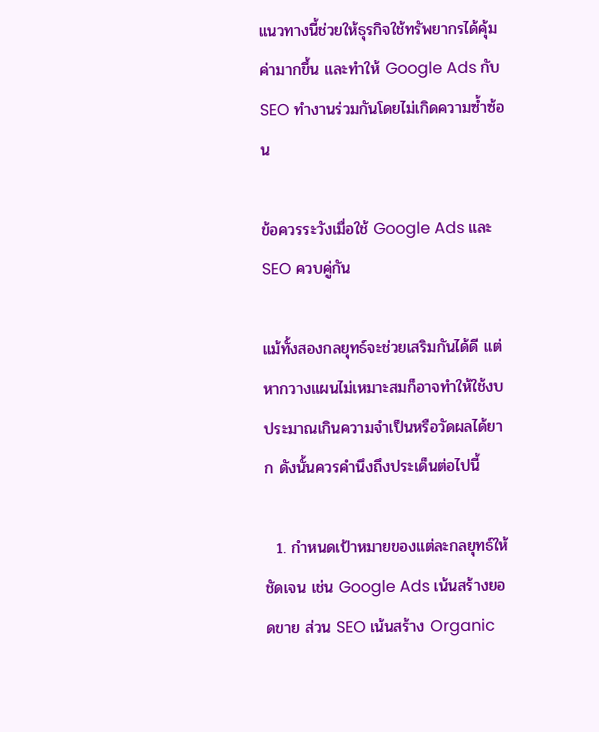แนวทางนี้ช่วยให้ธุรกิจใช้ทรัพยากรได้คุ้มค่ามากขึ้น และทำให้ Google Ads กับ SEO ทำงานร่วมกันโดยไม่เกิดความซ้ำซ้อน

ข้อควรระวังเมื่อใช้ Google Ads และ SEO ควบคู่กัน

แม้ทั้งสองกลยุทธ์จะช่วยเสริมกันได้ดี แต่หากวางแผนไม่เหมาะสมก็อาจทำให้ใช้งบประมาณเกินความจำเป็นหรือวัดผลได้ยาก ดังนั้นควรคำนึงถึงประเด็นต่อไปนี้

  1. กำหนดเป้าหมายของแต่ละกลยุทธ์ให้ชัดเจน เช่น Google Ads เน้นสร้างยอดขาย ส่วน SEO เน้นสร้าง Organic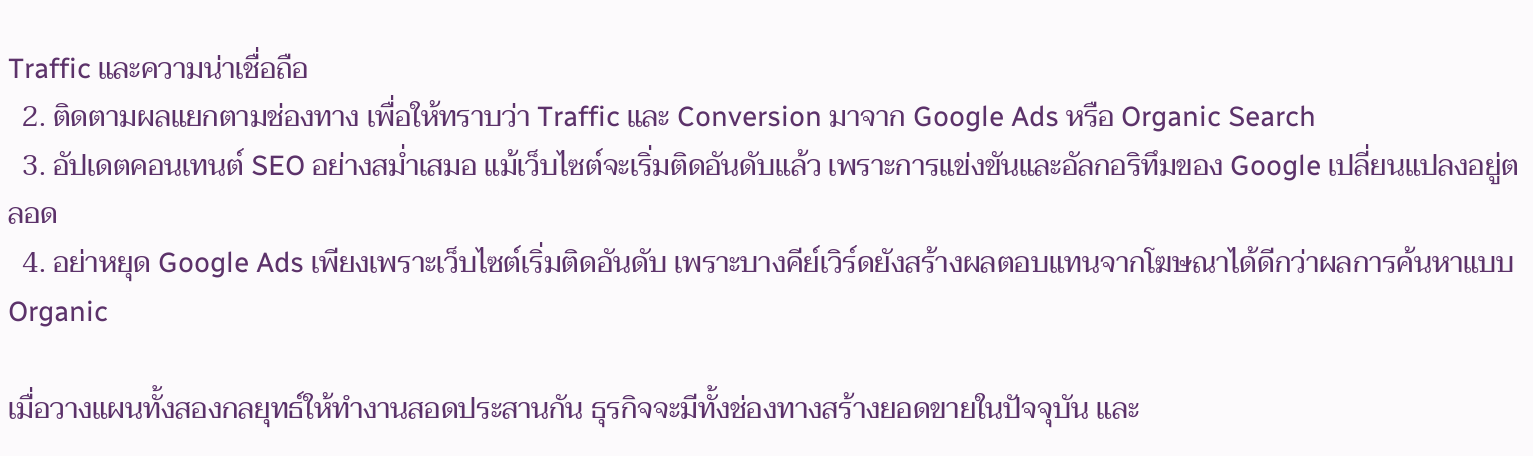Traffic และความน่าเชื่อถือ
  2. ติดตามผลแยกตามช่องทาง เพื่อให้ทราบว่า Traffic และ Conversion มาจาก Google Ads หรือ Organic Search
  3. อัปเดตคอนเทนต์ SEO อย่างสม่ำเสมอ แม้เว็บไซต์จะเริ่มติดอันดับแล้ว เพราะการแข่งขันและอัลกอริทึมของ Google เปลี่ยนแปลงอยู่ตลอด
  4. อย่าหยุด Google Ads เพียงเพราะเว็บไซต์เริ่มติดอันดับ เพราะบางคีย์เวิร์ดยังสร้างผลตอบแทนจากโฆษณาได้ดีกว่าผลการค้นหาแบบ Organic

เมื่อวางแผนทั้งสองกลยุทธ์ให้ทำงานสอดประสานกัน ธุรกิจจะมีทั้งช่องทางสร้างยอดขายในปัจจุบัน และ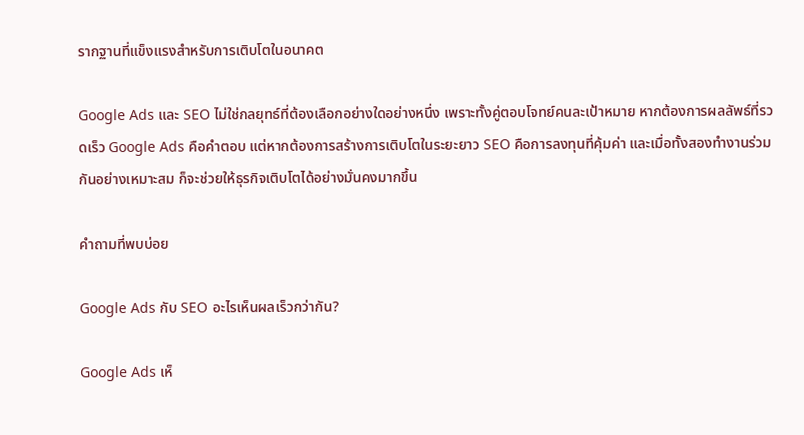รากฐานที่แข็งแรงสำหรับการเติบโตในอนาคต

Google Ads และ SEO ไม่ใช่กลยุทธ์ที่ต้องเลือกอย่างใดอย่างหนึ่ง เพราะทั้งคู่ตอบโจทย์คนละเป้าหมาย หากต้องการผลลัพธ์ที่รวดเร็ว Google Ads คือคำตอบ แต่หากต้องการสร้างการเติบโตในระยะยาว SEO คือการลงทุนที่คุ้มค่า และเมื่อทั้งสองทำงานร่วมกันอย่างเหมาะสม ก็จะช่วยให้ธุรกิจเติบโตได้อย่างมั่นคงมากขึ้น

คำถามที่พบบ่อย

Google Ads กับ SEO อะไรเห็นผลเร็วกว่ากัน?

Google Ads เห็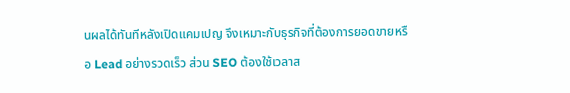นผลได้ทันทีหลังเปิดแคมเปญ จึงเหมาะกับธุรกิจที่ต้องการยอดขายหรือ Lead อย่างรวดเร็ว ส่วน SEO ต้องใช้เวลาส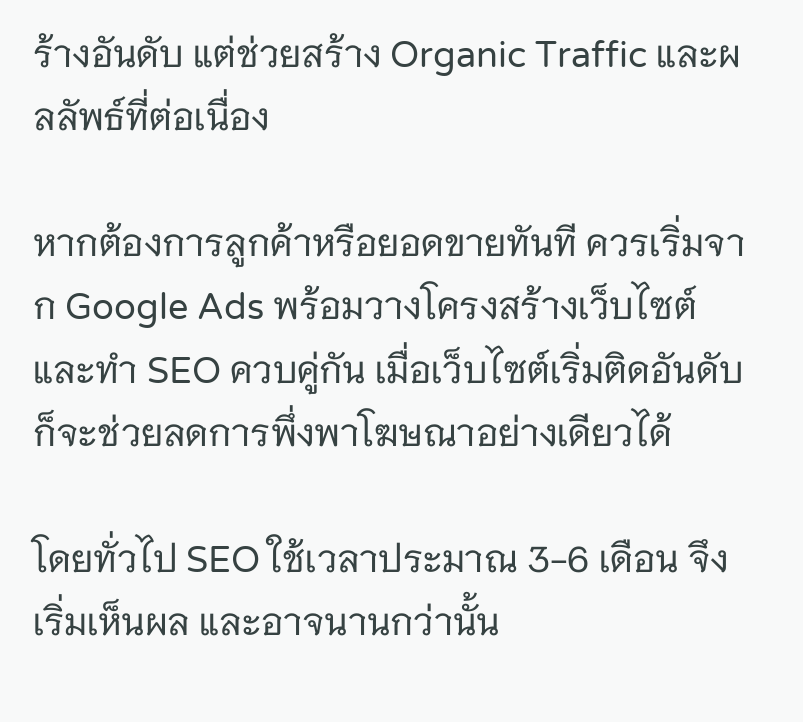ร้างอันดับ แต่ช่วยสร้าง Organic Traffic และผลลัพธ์ที่ต่อเนื่อง

หากต้องการลูกค้าหรือยอดขายทันที ควรเริ่มจาก Google Ads พร้อมวางโครงสร้างเว็บไซต์และทำ SEO ควบคู่กัน เมื่อเว็บไซต์เริ่มติดอันดับ ก็จะช่วยลดการพึ่งพาโฆษณาอย่างเดียวได้

โดยทั่วไป SEO ใช้เวลาประมาณ 3-6 เดือน จึงเริ่มเห็นผล และอาจนานกว่านั้น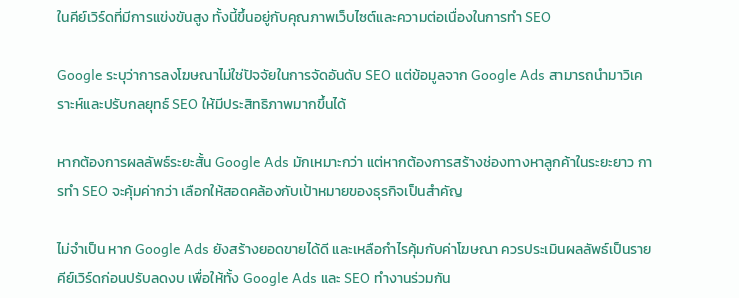ในคีย์เวิร์ดที่มีการแข่งขันสูง ทั้งนี้ขึ้นอยู่กับคุณภาพเว็บไซต์และความต่อเนื่องในการทำ SEO

Google ระบุว่าการลงโฆษณาไม่ใช่ปัจจัยในการจัดอันดับ SEO แต่ข้อมูลจาก Google Ads สามารถนำมาวิเคราะห์และปรับกลยุทธ์ SEO ให้มีประสิทธิภาพมากขึ้นได้

หากต้องการผลลัพธ์ระยะสั้น Google Ads มักเหมาะกว่า แต่หากต้องการสร้างช่องทางหาลูกค้าในระยะยาว การทำ SEO จะคุ้มค่ากว่า เลือกให้สอดคล้องกับเป้าหมายของธุรกิจเป็นสำคัญ

ไม่จำเป็น หาก Google Ads ยังสร้างยอดขายได้ดี และเหลือกำไรคุ้มกับค่าโฆษณา ควรประเมินผลลัพธ์เป็นรายคีย์เวิร์ดก่อนปรับลดงบ เพื่อให้ทั้ง Google Ads และ SEO ทำงานร่วมกัน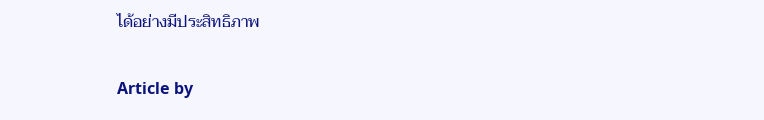ได้อย่างมีประสิทธิภาพ

Article by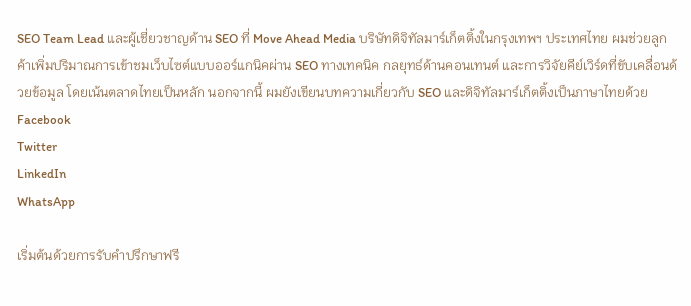SEO Team Lead และผู้เชี่ยวชาญด้าน SEO ที่ Move Ahead Media บริษัทดิจิทัลมาร์เก็ตติ้งในกรุงเทพฯ ประเทศไทย ผมช่วยลูกค้าเพิ่มปริมาณการเข้าชมเว็บไซต์แบบออร์แกนิคผ่าน SEO ทางเทคนิค กลยุทธ์ด้านคอนเทนต์ และการวิจัยคีย์เวิร์ดที่ขับเคลื่อนด้วยข้อมูล โดยเน้นตลาดไทยเป็นหลัก นอกจากนี้ ผมยังเขียนบทความเกี่ยวกับ SEO และดิจิทัลมาร์เก็ตติ้งเป็นภาษาไทยด้วย
Facebook
Twitter
LinkedIn
WhatsApp

เริ่มต้นด้วยการรับคำปรึกษาฟรี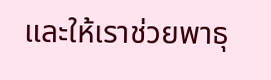และให้เราช่วยพาธุ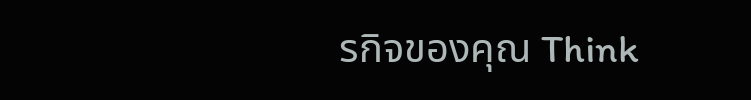รกิจของคุณ Think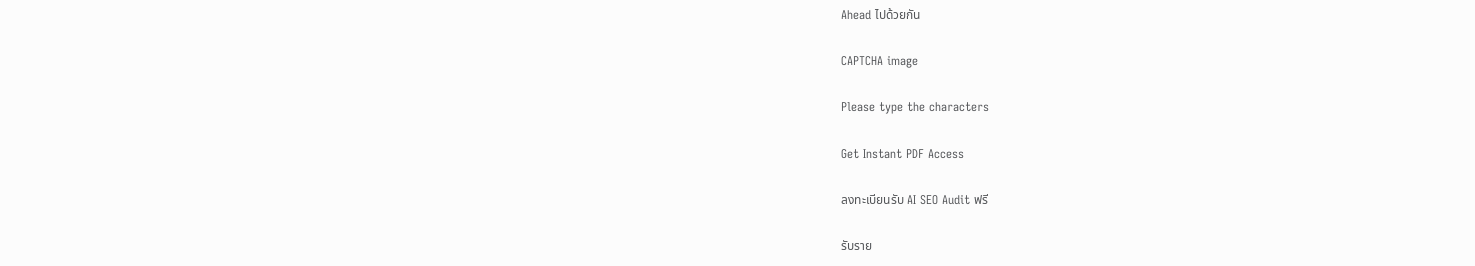Ahead ไปด้วยกัน

CAPTCHA image

Please type the characters

Get Instant PDF Access

ลงทะเบียนรับ AI SEO Audit ฟรี

รับราย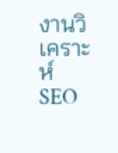งานวิเคราะห์ SEO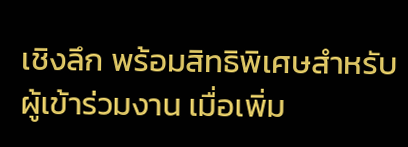เชิงลึก พร้อมสิทธิพิเศษสำหรับผู้เข้าร่วมงาน เมื่อเพิ่ม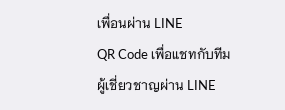เพื่อนผ่าน LINE
QR Code เพื่อแชทกับทีมผู้เชี่ยวชาญผ่าน LINE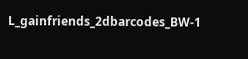L_gainfriends_2dbarcodes_BW-1